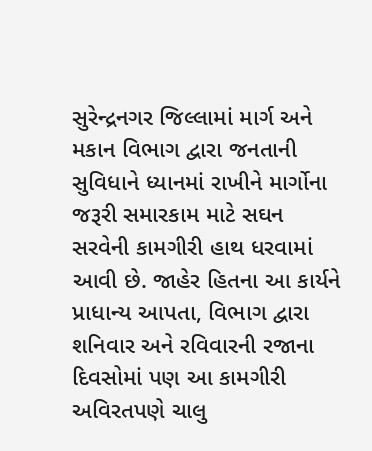સુરેન્દ્રનગર જિલ્લામાં માર્ગ અને મકાન વિભાગ દ્વારા જનતાની સુવિધાને ધ્યાનમાં રાખીને માર્ગોના જરૂરી સમારકામ માટે સઘન સરવેની કામગીરી હાથ ધરવામાં આવી છે. જાહેર હિતના આ કાર્યને પ્રાધાન્ય આપતા, વિભાગ દ્વારા શનિવાર અને રવિવારની રજાના દિવસોમાં પણ આ કામગીરી અવિરતપણે ચાલુ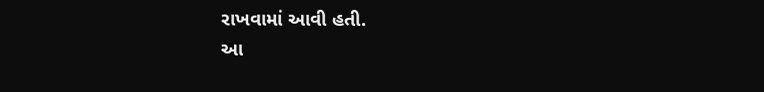રાખવામાં આવી હતી.
આ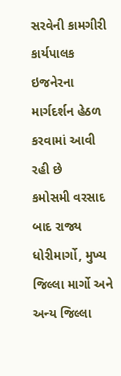સરવેની કામગીરી કાર્યપાલક ઇજનેરના માર્ગદર્શન હેઠળ કરવામાં આવી રહી છે
કમોસમી વરસાદ બાદ રાજ્ય ધોરીમાર્ગો, મુખ્ય જિલ્લા માર્ગો અને અન્ય જિલ્લા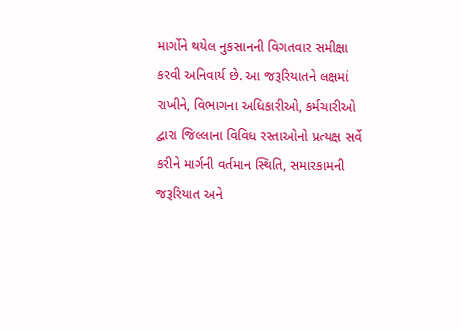માર્ગોને થયેલ નુકસાનની વિગતવાર સમીક્ષા કરવી અનિવાર્ય છે. આ જરૂરિયાતને લક્ષમાં રાખીને, વિભાગના અધિકારીઓ, કર્મચારીઓ દ્વારા જિલ્લાના વિવિધ રસ્તાઓનો પ્રત્યક્ષ સર્વે કરીને માર્ગની વર્તમાન સ્થિતિ, સમારકામની જરૂરિયાત અને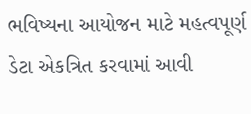ભવિષ્યના આયોજન માટે મહત્વપૂર્ણ ડેટા એકત્રિત કરવામાં આવી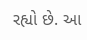રહ્યો છે. આ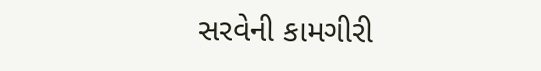સરવેની કામગીરી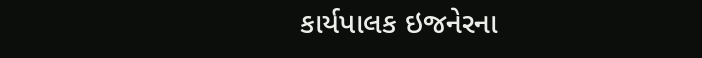કાર્યપાલક ઇજનેરના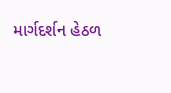માર્ગદર્શન હેઠળ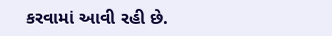કરવામાં આવી રહી છે.